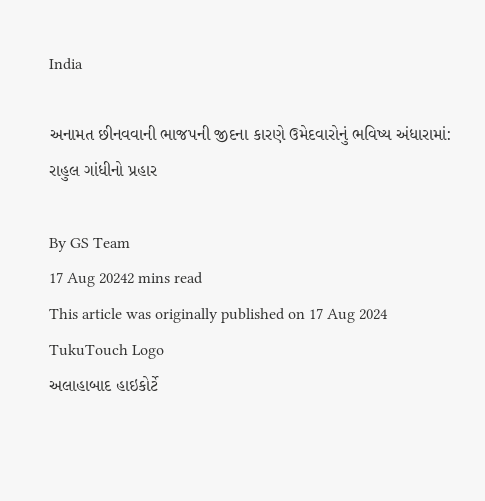India

અનામત છીનવવાની ભાજપની જીદના કારણે ઉમેદવારોનું ભવિષ્ય અંધારામાં: રાહુલ ગાંધીનો પ્રહાર

By GS Team
17 Aug 20242 mins read
This article was originally published on 17 Aug 2024
TukuTouch Logo
અલાહાબાદ હાઇકોર્ટે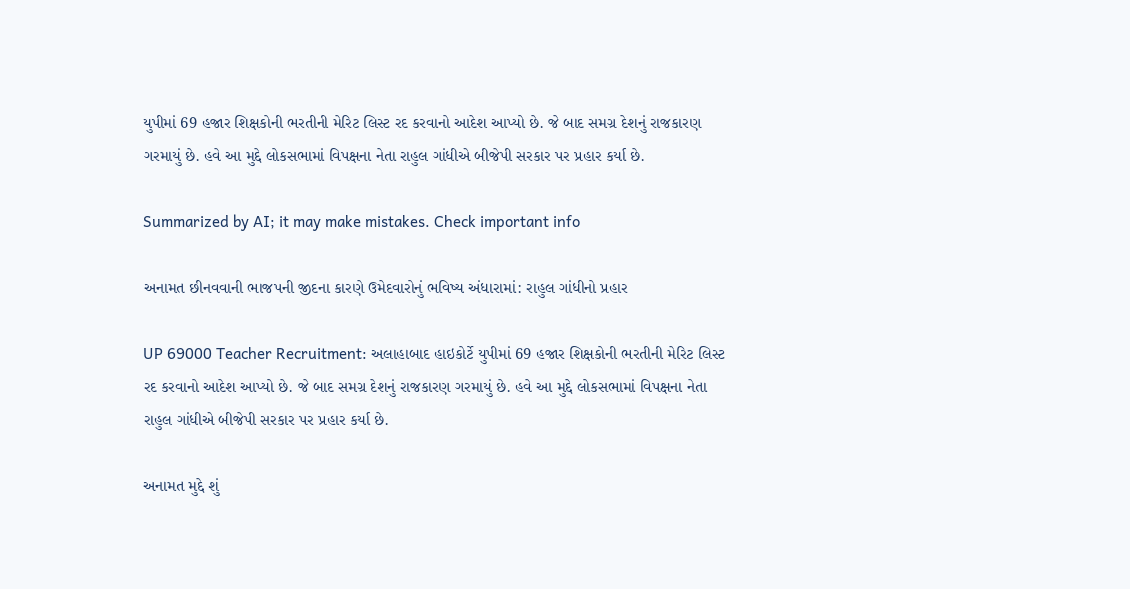યુપીમાં 69 હજાર શિક્ષકોની ભરતીની મેરિટ લિસ્ટ રદ કરવાનો આદેશ આપ્યો છે. જે બાદ સમગ્ર દેશનું રાજકારણ ગરમાયું છે. હવે આ મુદ્દે લોકસભામાં વિપક્ષના નેતા રાહુલ ગાંધીએ બીજેપી સરકાર પર પ્રહાર કર્યા છે.

Summarized by AI; it may make mistakes. Check important info

અનામત છીનવવાની ભાજપની જીદના કારણે ઉમેદવારોનું ભવિષ્ય અંધારામાં: રાહુલ ગાંધીનો પ્રહાર

UP 69000 Teacher Recruitment: અલાહાબાદ હાઇકોર્ટે યુપીમાં 69 હજાર શિક્ષકોની ભરતીની મેરિટ લિસ્ટ રદ કરવાનો આદેશ આપ્યો છે. જે બાદ સમગ્ર દેશનું રાજકારણ ગરમાયું છે. હવે આ મુદ્દે લોકસભામાં વિપક્ષના નેતા રાહુલ ગાંધીએ બીજેપી સરકાર પર પ્રહાર કર્યા છે.

અનામત મુદ્દે શું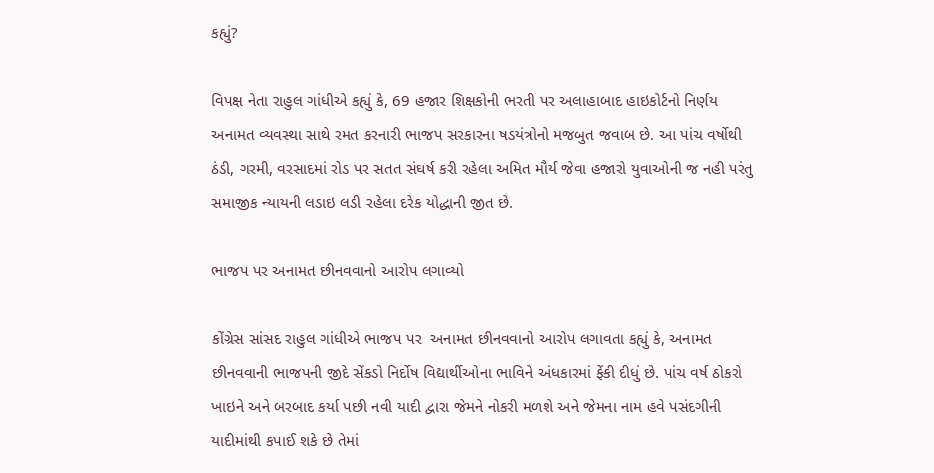કહ્યું?

વિપક્ષ નેતા રાહુલ ગાંધીએ કહ્યું કે, 69 હજાર શિક્ષકોની ભરતી પર અલાહાબાદ હાઇકોર્ટનો નિર્ણય અનામત વ્યવસ્થા સાથે રમત કરનારી ભાજપ સરકારના ષડયંત્રોનો મજબુત જવાબ છે. આ પાંચ વર્ષોથી ઠંડી, ગરમી, વરસાદમાં રોડ પર સતત સંઘર્ષ કરી રહેલા અમિત મૌર્ય જેવા હજારો યુવાઓની જ નહી પરંતુ સમાજીક ન્યાયની લડાઇ લડી રહેલા દરેક યોદ્ધાની જીત છે.

ભાજપ પર અનામત છીનવવાનો આરોપ લગાવ્યો

કોંગ્રેસ સાંસદ રાહુલ ગાંધીએ ભાજપ પર  અનામત છીનવવાનો આરોપ લગાવતા કહ્યું કે, અનામત છીનવવાની ભાજપની જીદે સેંકડો નિર્દોષ વિદ્યાર્થીઓના ભાવિને અંધકારમાં ફેંકી દીધું છે. પાંચ વર્ષ ઠોકરો ખાઇને અને બરબાદ કર્યા પછી નવી યાદી દ્વારા જેમને નોકરી મળશે અને જેમના નામ હવે પસંદગીની યાદીમાંથી કપાઈ શકે છે તેમાં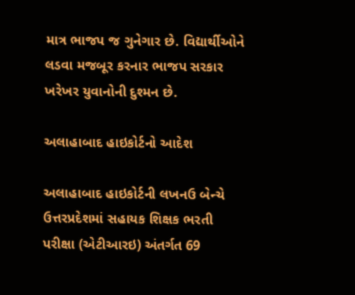માત્ર ભાજપ જ ગુનેગાર છે. વિદ્યાર્થીઓને લડવા મજબૂર કરનાર ભાજપ સરકાર ખરેખર યુવાનોની દુશ્મન છે.

અલાહાબાદ હાઇકોર્ટનો આદેશ

અલાહાબાદ હાઇકોર્ટની લખનઉ બેન્ચે ઉત્તરપ્રદેશમાં સહાયક શિક્ષક ભરતી પરીક્ષા (એટીઆરઇ) અંતર્ગત 69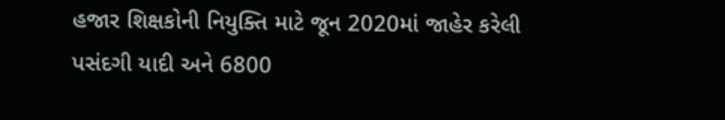હજાર શિક્ષકોની નિયુક્તિ માટે જૂન 2020માં જાહેર કરેલી પસંદગી યાદી અને 6800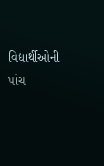વિદ્યાર્થીઓની પાંચ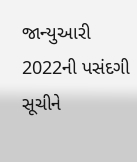જાન્યુઆરી 2022ની પસંદગી સૂચીને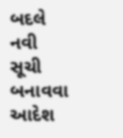બદલે નવી સૂચી બનાવવા આદેશ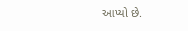આપ્યો છે.